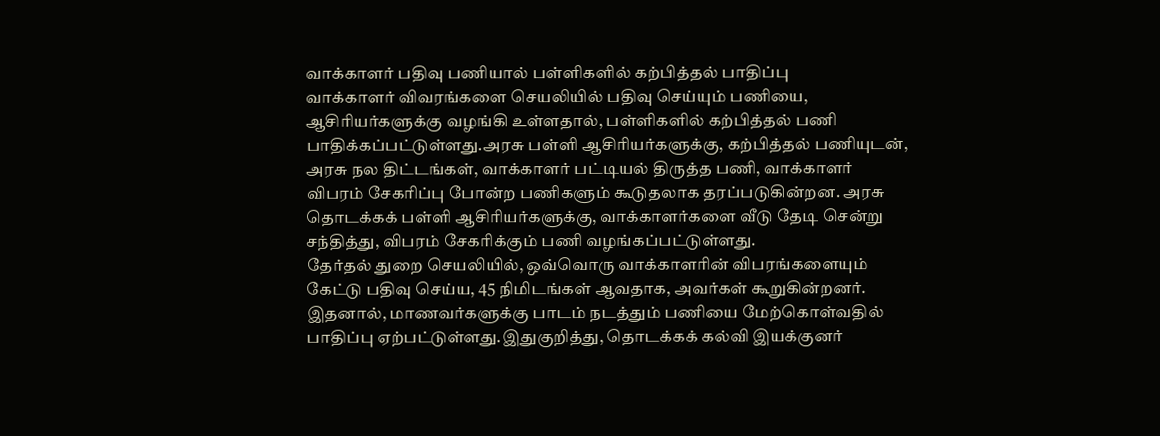வாக்காளர் பதிவு பணியால் பள்ளிகளில் கற்பித்தல் பாதிப்பு
வாக்காளர் விவரங்களை செயலியில் பதிவு செய்யும் பணியை, ஆசிரியர்களுக்கு வழங்கி உள்ளதால், பள்ளிகளில் கற்பித்தல் பணி பாதிக்கப்பட்டுள்ளது.அரசு பள்ளி ஆசிரியர்களுக்கு, கற்பித்தல் பணியுடன், அரசு நல திட்டங்கள், வாக்காளர் பட்டியல் திருத்த பணி, வாக்காளர் விபரம் சேகரிப்பு போன்ற பணிகளும் கூடுதலாக தரப்படுகின்றன. அரசு தொடக்கக் பள்ளி ஆசிரியர்களுக்கு, வாக்காளர்களை வீடு தேடி சென்று சந்தித்து, விபரம் சேகரிக்கும் பணி வழங்கப்பட்டுள்ளது.
தேர்தல் துறை செயலியில், ஒவ்வொரு வாக்காளரின் விபரங்களையும் கேட்டு பதிவு செய்ய, 45 நிமிடங்கள் ஆவதாக, அவர்கள் கூறுகின்றனர். இதனால், மாணவர்களுக்கு பாடம் நடத்தும் பணியை மேற்கொள்வதில் பாதிப்பு ஏற்பட்டுள்ளது.இதுகுறித்து, தொடக்கக் கல்வி இயக்குனர்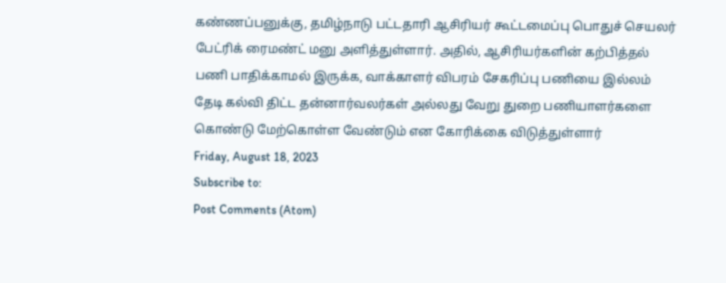கண்ணப்பனுக்கு, தமிழ்நாடு பட்டதாரி ஆசிரியர் கூட்டமைப்பு பொதுச் செயலர் பேட்ரிக் ரைமண்ட் மனு அளித்துள்ளார். அதில், ஆசிரியர்களின் கற்பித்தல் பணி பாதிக்காமல் இருக்க, வாக்காளர் விபரம் சேகரிப்பு பணியை இல்லம் தேடி கல்வி திட்ட தன்னார்வலர்கள் அல்லது வேறு துறை பணியாளர்களை கொண்டு மேற்கொள்ள வேண்டும் என கோரிக்கை விடுத்துள்ளார்
Friday, August 18, 2023
Subscribe to:
Post Comments (Atom)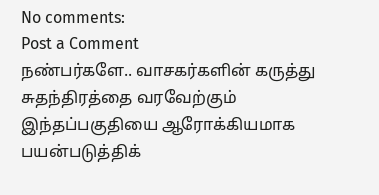No comments:
Post a Comment
நண்பர்களே.. வாசகர்களின் கருத்து சுதந்திரத்தை வரவேற்கும் இந்தப்பகுதியை ஆரோக்கியமாக பயன்படுத்திக்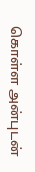கொள்ள அன்புடன்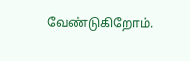வேண்டுகிறோம்.